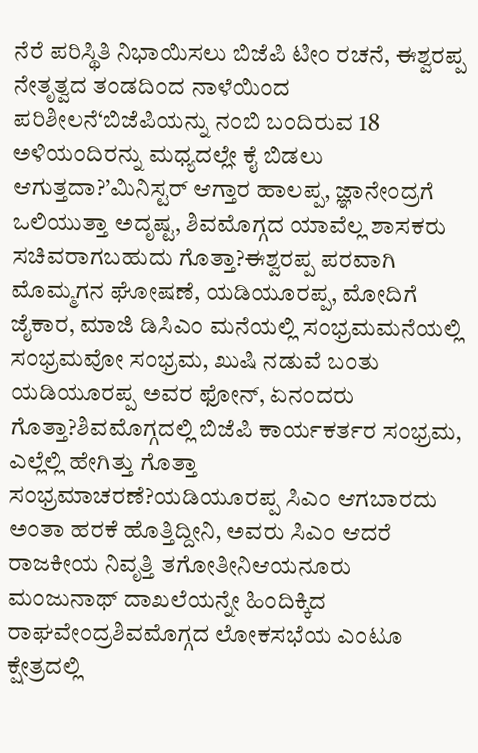ನೆರೆ ಪರಿಸ್ಥಿತಿ ನಿಭಾಯಿಸಲು ಬಿಜೆಪಿ ಟೀಂ ರಚನೆ, ಈಶ್ವರಪ್ಪ ನೇತೃತ್ವದ ತಂಡದಿಂದ ನಾಳೆಯಿಂದ ಪರಿಶೀಲನೆ‘ಬಿಜೆಪಿಯನ್ನು ನಂಬಿ ಬಂದಿರುವ 18 ಅಳಿಯಂದಿರನ್ನು ಮಧ್ಯದಲ್ಲೇ ಕೈ ಬಿಡಲು ಆಗುತ್ತದಾ?’ಮಿನಿಸ್ಟರ್ ಆಗ್ತಾರ ಹಾಲಪ್ಪ, ಜ್ಞಾನೇಂದ್ರಗೆ ಒಲಿಯುತ್ತಾ ಅದೃಷ್ಟ, ಶಿವಮೊಗ್ಗದ ಯಾವೆಲ್ಲ ಶಾಸಕರು ಸಚಿವರಾಗಬಹುದು ಗೊತ್ತಾ?ಈಶ್ವರಪ್ಪ ಪರವಾಗಿ ಮೊಮ್ಮಗನ ಘೋಷಣೆ, ಯಡಿಯೂರಪ್ಪ, ಮೋದಿಗೆ ಜೈಕಾರ, ಮಾಜಿ ಡಿಸಿಎಂ ಮನೆಯಲ್ಲಿ ಸಂಭ್ರಮಮನೆಯಲ್ಲಿ ಸಂಭ್ರಮವೋ ಸಂಭ್ರಮ, ಖುಷಿ ನಡುವೆ ಬಂತು ಯಡಿಯೂರಪ್ಪ ಅವರ ಫೋನ್, ಏನಂದರು ಗೊತ್ತಾ?ಶಿವಮೊಗ್ಗದಲ್ಲಿ ಬಿಜೆಪಿ ಕಾರ್ಯಕರ್ತರ ಸಂಭ್ರಮ, ಎಲ್ಲೆಲ್ಲಿ ಹೇಗಿತ್ತು ಗೊತ್ತಾ ಸಂಭ್ರಮಾಚರಣೆ?ಯಡಿಯೂರಪ್ಪ ಸಿಎಂ ಆಗಬಾರದು ಅಂತಾ ಹರಕೆ ಹೊತ್ತಿದ್ದೀನಿ, ಅವರು ಸಿಎಂ ಆದರೆ ರಾಜಕೀಯ ನಿವೃತ್ತಿ ತಗೋತೀನಿಆಯನೂರು ಮಂಜುನಾಥ್ ದಾಖಲೆಯನ್ನೇ ಹಿಂದಿಕ್ಕಿದ ರಾಘವೇಂದ್ರಶಿವಮೊಗ್ಗದ ಲೋಕಸಭೆಯ ಎಂಟೂ ಕ್ಷೇತ್ರದಲ್ಲಿ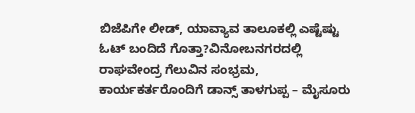ಬಿಜೆಪಿಗೇ ಲೀಡ್, ಯಾವ್ಯಾವ ತಾಲೂಕಲ್ಲಿ ಎಷ್ಟೆಷ್ಟು ಓಟ್ ಬಂದಿದೆ ಗೊತ್ತಾ?ವಿನೋಬನಗರದಲ್ಲಿ ರಾಘವೇಂದ್ರ ಗೆಲುವಿನ ಸಂಭ್ರಮ, ಕಾರ್ಯಕರ್ತರೊಂದಿಗೆ ಡಾನ್ಸ್ ತಾಳಗುಪ್ಪ – ಮೈಸೂರು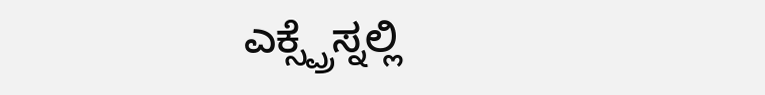ಎಕ್ಸ್ಪ್ರೆಸ್ನಲ್ಲಿ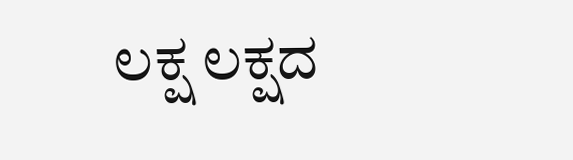ಲಕ್ಷ ಲಕ್ಷದ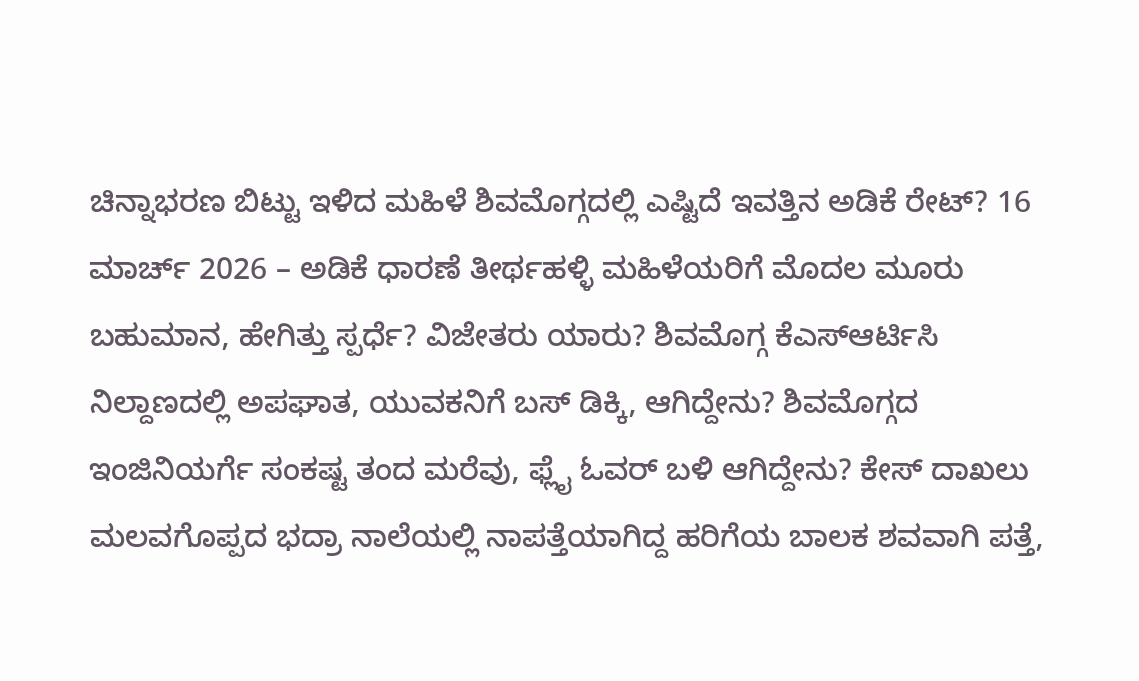ಚಿನ್ನಾಭರಣ ಬಿಟ್ಟು ಇಳಿದ ಮಹಿಳೆ ಶಿವಮೊಗ್ಗದಲ್ಲಿ ಎಷ್ಟಿದೆ ಇವತ್ತಿನ ಅಡಿಕೆ ರೇಟ್? 16 ಮಾರ್ಚ್ 2026 – ಅಡಿಕೆ ಧಾರಣೆ ತೀರ್ಥಹಳ್ಳಿ ಮಹಿಳೆಯರಿಗೆ ಮೊದಲ ಮೂರು ಬಹುಮಾನ, ಹೇಗಿತ್ತು ಸ್ಪರ್ಧೆ? ವಿಜೇತರು ಯಾರು? ಶಿವಮೊಗ್ಗ ಕೆಎಸ್ಆರ್ಟಿಸಿ ನಿಲ್ದಾಣದಲ್ಲಿ ಅಪಘಾತ, ಯುವಕನಿಗೆ ಬಸ್ ಡಿಕ್ಕಿ, ಆಗಿದ್ದೇನು? ಶಿವಮೊಗ್ಗದ ಇಂಜಿನಿಯರ್ಗೆ ಸಂಕಷ್ಟ ತಂದ ಮರೆವು, ಫ್ಲೈ ಓವರ್ ಬಳಿ ಆಗಿದ್ದೇನು? ಕೇಸ್ ದಾಖಲು ಮಲವಗೊಪ್ಪದ ಭದ್ರಾ ನಾಲೆಯಲ್ಲಿ ನಾಪತ್ತೆಯಾಗಿದ್ದ ಹರಿಗೆಯ ಬಾಲಕ ಶವವಾಗಿ ಪತ್ತೆ,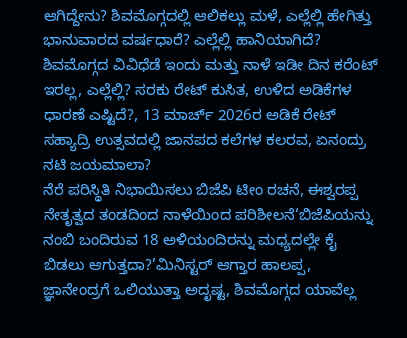ಆಗಿದ್ದೇನು? ಶಿವಮೊಗ್ಗದಲ್ಲಿ ಆಲಿಕಲ್ಲು ಮಳೆ, ಎಲ್ಲೆಲ್ಲಿ ಹೇಗಿತ್ತು ಭಾನುವಾರದ ವರ್ಷಧಾರೆ? ಎಲ್ಲೆಲ್ಲಿ ಹಾನಿಯಾಗಿದೆ? ಶಿವಮೊಗ್ಗದ ವಿವಿಧೆಡೆ ಇಂದು ಮತ್ತು ನಾಳೆ ಇಡೀ ದಿನ ಕರೆಂಟ್ ಇರಲ್ಲ, ಎಲ್ಲೆಲ್ಲಿ? ಸರಕು ರೇಟ್ ಕುಸಿತ, ಉಳಿದ ಅಡಿಕೆಗಳ ಧಾರಣೆ ಎಷ್ಟಿದೆ?, 13 ಮಾರ್ಚ್ 2026ರ ಅಡಿಕೆ ರೇಟ್ ಸಹ್ಯಾದ್ರಿ ಉತ್ಸವದಲ್ಲಿ ಜಾನಪದ ಕಲೆಗಳ ಕಲರವ, ಏನಂದ್ರು ನಟಿ ಜಯಮಾಲಾ?
ನೆರೆ ಪರಿಸ್ಥಿತಿ ನಿಭಾಯಿಸಲು ಬಿಜೆಪಿ ಟೀಂ ರಚನೆ, ಈಶ್ವರಪ್ಪ ನೇತೃತ್ವದ ತಂಡದಿಂದ ನಾಳೆಯಿಂದ ಪರಿಶೀಲನೆ‘ಬಿಜೆಪಿಯನ್ನು ನಂಬಿ ಬಂದಿರುವ 18 ಅಳಿಯಂದಿರನ್ನು ಮಧ್ಯದಲ್ಲೇ ಕೈ ಬಿಡಲು ಆಗುತ್ತದಾ?’ಮಿನಿಸ್ಟರ್ ಆಗ್ತಾರ ಹಾಲಪ್ಪ, ಜ್ಞಾನೇಂದ್ರಗೆ ಒಲಿಯುತ್ತಾ ಅದೃಷ್ಟ, ಶಿವಮೊಗ್ಗದ ಯಾವೆಲ್ಲ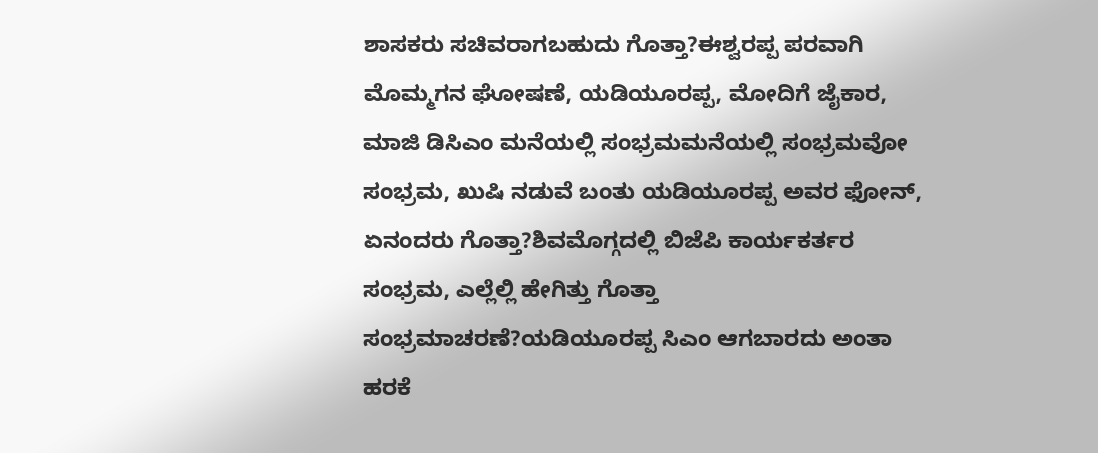ಶಾಸಕರು ಸಚಿವರಾಗಬಹುದು ಗೊತ್ತಾ?ಈಶ್ವರಪ್ಪ ಪರವಾಗಿ ಮೊಮ್ಮಗನ ಘೋಷಣೆ, ಯಡಿಯೂರಪ್ಪ, ಮೋದಿಗೆ ಜೈಕಾರ, ಮಾಜಿ ಡಿಸಿಎಂ ಮನೆಯಲ್ಲಿ ಸಂಭ್ರಮಮನೆಯಲ್ಲಿ ಸಂಭ್ರಮವೋ ಸಂಭ್ರಮ, ಖುಷಿ ನಡುವೆ ಬಂತು ಯಡಿಯೂರಪ್ಪ ಅವರ ಫೋನ್, ಏನಂದರು ಗೊತ್ತಾ?ಶಿವಮೊಗ್ಗದಲ್ಲಿ ಬಿಜೆಪಿ ಕಾರ್ಯಕರ್ತರ ಸಂಭ್ರಮ, ಎಲ್ಲೆಲ್ಲಿ ಹೇಗಿತ್ತು ಗೊತ್ತಾ ಸಂಭ್ರಮಾಚರಣೆ?ಯಡಿಯೂರಪ್ಪ ಸಿಎಂ ಆಗಬಾರದು ಅಂತಾ ಹರಕೆ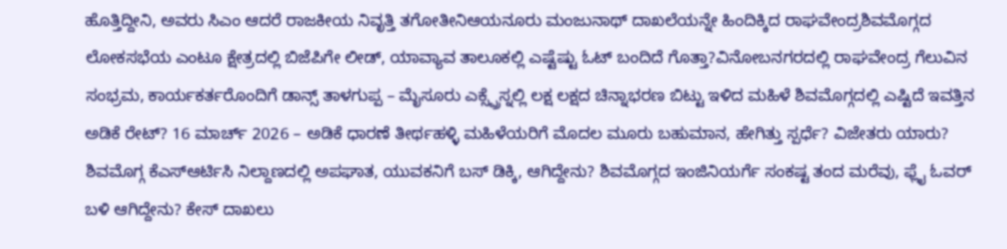ಹೊತ್ತಿದ್ದೀನಿ, ಅವರು ಸಿಎಂ ಆದರೆ ರಾಜಕೀಯ ನಿವೃತ್ತಿ ತಗೋತೀನಿಆಯನೂರು ಮಂಜುನಾಥ್ ದಾಖಲೆಯನ್ನೇ ಹಿಂದಿಕ್ಕಿದ ರಾಘವೇಂದ್ರಶಿವಮೊಗ್ಗದ ಲೋಕಸಭೆಯ ಎಂಟೂ ಕ್ಷೇತ್ರದಲ್ಲಿ ಬಿಜೆಪಿಗೇ ಲೀಡ್, ಯಾವ್ಯಾವ ತಾಲೂಕಲ್ಲಿ ಎಷ್ಟೆಷ್ಟು ಓಟ್ ಬಂದಿದೆ ಗೊತ್ತಾ?ವಿನೋಬನಗರದಲ್ಲಿ ರಾಘವೇಂದ್ರ ಗೆಲುವಿನ ಸಂಭ್ರಮ, ಕಾರ್ಯಕರ್ತರೊಂದಿಗೆ ಡಾನ್ಸ್ ತಾಳಗುಪ್ಪ – ಮೈಸೂರು ಎಕ್ಸ್ಪ್ರೆಸ್ನಲ್ಲಿ ಲಕ್ಷ ಲಕ್ಷದ ಚಿನ್ನಾಭರಣ ಬಿಟ್ಟು ಇಳಿದ ಮಹಿಳೆ ಶಿವಮೊಗ್ಗದಲ್ಲಿ ಎಷ್ಟಿದೆ ಇವತ್ತಿನ ಅಡಿಕೆ ರೇಟ್? 16 ಮಾರ್ಚ್ 2026 – ಅಡಿಕೆ ಧಾರಣೆ ತೀರ್ಥಹಳ್ಳಿ ಮಹಿಳೆಯರಿಗೆ ಮೊದಲ ಮೂರು ಬಹುಮಾನ, ಹೇಗಿತ್ತು ಸ್ಪರ್ಧೆ? ವಿಜೇತರು ಯಾರು? ಶಿವಮೊಗ್ಗ ಕೆಎಸ್ಆರ್ಟಿಸಿ ನಿಲ್ದಾಣದಲ್ಲಿ ಅಪಘಾತ, ಯುವಕನಿಗೆ ಬಸ್ ಡಿಕ್ಕಿ, ಆಗಿದ್ದೇನು? ಶಿವಮೊಗ್ಗದ ಇಂಜಿನಿಯರ್ಗೆ ಸಂಕಷ್ಟ ತಂದ ಮರೆವು, ಫ್ಲೈ ಓವರ್ ಬಳಿ ಆಗಿದ್ದೇನು? ಕೇಸ್ ದಾಖಲು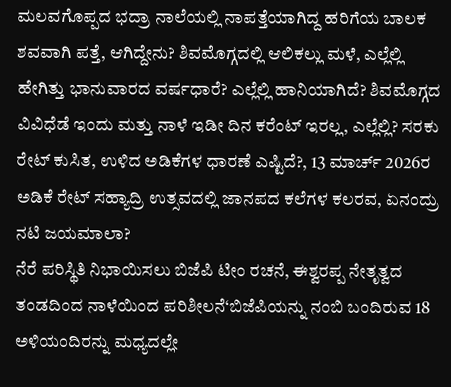ಮಲವಗೊಪ್ಪದ ಭದ್ರಾ ನಾಲೆಯಲ್ಲಿ ನಾಪತ್ತೆಯಾಗಿದ್ದ ಹರಿಗೆಯ ಬಾಲಕ ಶವವಾಗಿ ಪತ್ತೆ, ಆಗಿದ್ದೇನು? ಶಿವಮೊಗ್ಗದಲ್ಲಿ ಆಲಿಕಲ್ಲು ಮಳೆ, ಎಲ್ಲೆಲ್ಲಿ ಹೇಗಿತ್ತು ಭಾನುವಾರದ ವರ್ಷಧಾರೆ? ಎಲ್ಲೆಲ್ಲಿ ಹಾನಿಯಾಗಿದೆ? ಶಿವಮೊಗ್ಗದ ವಿವಿಧೆಡೆ ಇಂದು ಮತ್ತು ನಾಳೆ ಇಡೀ ದಿನ ಕರೆಂಟ್ ಇರಲ್ಲ, ಎಲ್ಲೆಲ್ಲಿ? ಸರಕು ರೇಟ್ ಕುಸಿತ, ಉಳಿದ ಅಡಿಕೆಗಳ ಧಾರಣೆ ಎಷ್ಟಿದೆ?, 13 ಮಾರ್ಚ್ 2026ರ ಅಡಿಕೆ ರೇಟ್ ಸಹ್ಯಾದ್ರಿ ಉತ್ಸವದಲ್ಲಿ ಜಾನಪದ ಕಲೆಗಳ ಕಲರವ, ಏನಂದ್ರು ನಟಿ ಜಯಮಾಲಾ?
ನೆರೆ ಪರಿಸ್ಥಿತಿ ನಿಭಾಯಿಸಲು ಬಿಜೆಪಿ ಟೀಂ ರಚನೆ, ಈಶ್ವರಪ್ಪ ನೇತೃತ್ವದ ತಂಡದಿಂದ ನಾಳೆಯಿಂದ ಪರಿಶೀಲನೆ‘ಬಿಜೆಪಿಯನ್ನು ನಂಬಿ ಬಂದಿರುವ 18 ಅಳಿಯಂದಿರನ್ನು ಮಧ್ಯದಲ್ಲೇ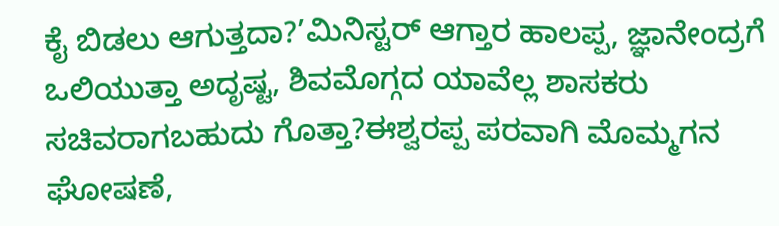ಕೈ ಬಿಡಲು ಆಗುತ್ತದಾ?’ಮಿನಿಸ್ಟರ್ ಆಗ್ತಾರ ಹಾಲಪ್ಪ, ಜ್ಞಾನೇಂದ್ರಗೆ ಒಲಿಯುತ್ತಾ ಅದೃಷ್ಟ, ಶಿವಮೊಗ್ಗದ ಯಾವೆಲ್ಲ ಶಾಸಕರು ಸಚಿವರಾಗಬಹುದು ಗೊತ್ತಾ?ಈಶ್ವರಪ್ಪ ಪರವಾಗಿ ಮೊಮ್ಮಗನ ಘೋಷಣೆ,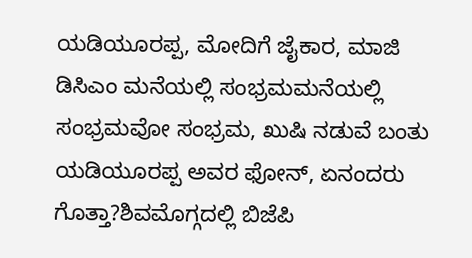ಯಡಿಯೂರಪ್ಪ, ಮೋದಿಗೆ ಜೈಕಾರ, ಮಾಜಿ ಡಿಸಿಎಂ ಮನೆಯಲ್ಲಿ ಸಂಭ್ರಮಮನೆಯಲ್ಲಿ ಸಂಭ್ರಮವೋ ಸಂಭ್ರಮ, ಖುಷಿ ನಡುವೆ ಬಂತು ಯಡಿಯೂರಪ್ಪ ಅವರ ಫೋನ್, ಏನಂದರು ಗೊತ್ತಾ?ಶಿವಮೊಗ್ಗದಲ್ಲಿ ಬಿಜೆಪಿ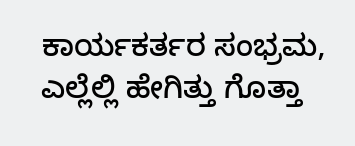ಕಾರ್ಯಕರ್ತರ ಸಂಭ್ರಮ, ಎಲ್ಲೆಲ್ಲಿ ಹೇಗಿತ್ತು ಗೊತ್ತಾ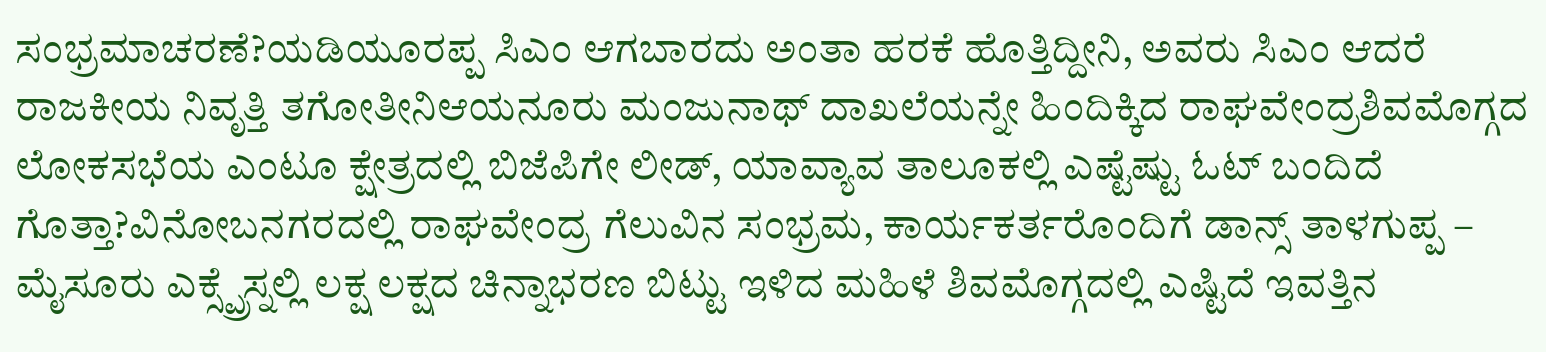ಸಂಭ್ರಮಾಚರಣೆ?ಯಡಿಯೂರಪ್ಪ ಸಿಎಂ ಆಗಬಾರದು ಅಂತಾ ಹರಕೆ ಹೊತ್ತಿದ್ದೀನಿ, ಅವರು ಸಿಎಂ ಆದರೆ ರಾಜಕೀಯ ನಿವೃತ್ತಿ ತಗೋತೀನಿಆಯನೂರು ಮಂಜುನಾಥ್ ದಾಖಲೆಯನ್ನೇ ಹಿಂದಿಕ್ಕಿದ ರಾಘವೇಂದ್ರಶಿವಮೊಗ್ಗದ ಲೋಕಸಭೆಯ ಎಂಟೂ ಕ್ಷೇತ್ರದಲ್ಲಿ ಬಿಜೆಪಿಗೇ ಲೀಡ್, ಯಾವ್ಯಾವ ತಾಲೂಕಲ್ಲಿ ಎಷ್ಟೆಷ್ಟು ಓಟ್ ಬಂದಿದೆ ಗೊತ್ತಾ?ವಿನೋಬನಗರದಲ್ಲಿ ರಾಘವೇಂದ್ರ ಗೆಲುವಿನ ಸಂಭ್ರಮ, ಕಾರ್ಯಕರ್ತರೊಂದಿಗೆ ಡಾನ್ಸ್ ತಾಳಗುಪ್ಪ – ಮೈಸೂರು ಎಕ್ಸ್ಪ್ರೆಸ್ನಲ್ಲಿ ಲಕ್ಷ ಲಕ್ಷದ ಚಿನ್ನಾಭರಣ ಬಿಟ್ಟು ಇಳಿದ ಮಹಿಳೆ ಶಿವಮೊಗ್ಗದಲ್ಲಿ ಎಷ್ಟಿದೆ ಇವತ್ತಿನ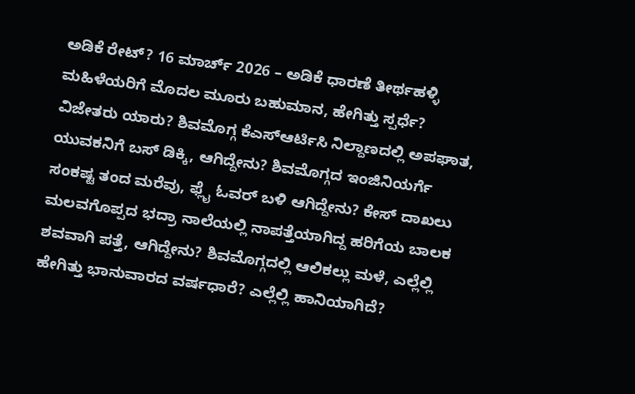ಅಡಿಕೆ ರೇಟ್? 16 ಮಾರ್ಚ್ 2026 – ಅಡಿಕೆ ಧಾರಣೆ ತೀರ್ಥಹಳ್ಳಿ ಮಹಿಳೆಯರಿಗೆ ಮೊದಲ ಮೂರು ಬಹುಮಾನ, ಹೇಗಿತ್ತು ಸ್ಪರ್ಧೆ? ವಿಜೇತರು ಯಾರು? ಶಿವಮೊಗ್ಗ ಕೆಎಸ್ಆರ್ಟಿಸಿ ನಿಲ್ದಾಣದಲ್ಲಿ ಅಪಘಾತ, ಯುವಕನಿಗೆ ಬಸ್ ಡಿಕ್ಕಿ, ಆಗಿದ್ದೇನು? ಶಿವಮೊಗ್ಗದ ಇಂಜಿನಿಯರ್ಗೆ ಸಂಕಷ್ಟ ತಂದ ಮರೆವು, ಫ್ಲೈ ಓವರ್ ಬಳಿ ಆಗಿದ್ದೇನು? ಕೇಸ್ ದಾಖಲು ಮಲವಗೊಪ್ಪದ ಭದ್ರಾ ನಾಲೆಯಲ್ಲಿ ನಾಪತ್ತೆಯಾಗಿದ್ದ ಹರಿಗೆಯ ಬಾಲಕ ಶವವಾಗಿ ಪತ್ತೆ, ಆಗಿದ್ದೇನು? ಶಿವಮೊಗ್ಗದಲ್ಲಿ ಆಲಿಕಲ್ಲು ಮಳೆ, ಎಲ್ಲೆಲ್ಲಿ ಹೇಗಿತ್ತು ಭಾನುವಾರದ ವರ್ಷಧಾರೆ? ಎಲ್ಲೆಲ್ಲಿ ಹಾನಿಯಾಗಿದೆ?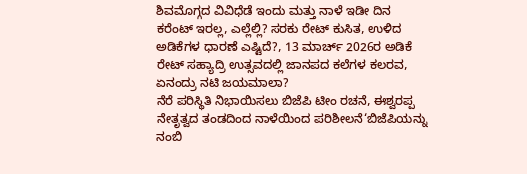ಶಿವಮೊಗ್ಗದ ವಿವಿಧೆಡೆ ಇಂದು ಮತ್ತು ನಾಳೆ ಇಡೀ ದಿನ ಕರೆಂಟ್ ಇರಲ್ಲ, ಎಲ್ಲೆಲ್ಲಿ? ಸರಕು ರೇಟ್ ಕುಸಿತ, ಉಳಿದ ಅಡಿಕೆಗಳ ಧಾರಣೆ ಎಷ್ಟಿದೆ?, 13 ಮಾರ್ಚ್ 2026ರ ಅಡಿಕೆ ರೇಟ್ ಸಹ್ಯಾದ್ರಿ ಉತ್ಸವದಲ್ಲಿ ಜಾನಪದ ಕಲೆಗಳ ಕಲರವ, ಏನಂದ್ರು ನಟಿ ಜಯಮಾಲಾ?
ನೆರೆ ಪರಿಸ್ಥಿತಿ ನಿಭಾಯಿಸಲು ಬಿಜೆಪಿ ಟೀಂ ರಚನೆ, ಈಶ್ವರಪ್ಪ ನೇತೃತ್ವದ ತಂಡದಿಂದ ನಾಳೆಯಿಂದ ಪರಿಶೀಲನೆ‘ಬಿಜೆಪಿಯನ್ನು ನಂಬಿ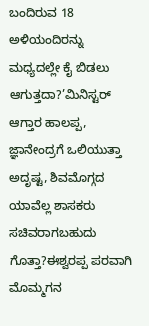ಬಂದಿರುವ 18 ಅಳಿಯಂದಿರನ್ನು ಮಧ್ಯದಲ್ಲೇ ಕೈ ಬಿಡಲು ಆಗುತ್ತದಾ?’ಮಿನಿಸ್ಟರ್ ಆಗ್ತಾರ ಹಾಲಪ್ಪ, ಜ್ಞಾನೇಂದ್ರಗೆ ಒಲಿಯುತ್ತಾ ಅದೃಷ್ಟ, ಶಿವಮೊಗ್ಗದ ಯಾವೆಲ್ಲ ಶಾಸಕರು ಸಚಿವರಾಗಬಹುದು ಗೊತ್ತಾ?ಈಶ್ವರಪ್ಪ ಪರವಾಗಿ ಮೊಮ್ಮಗನ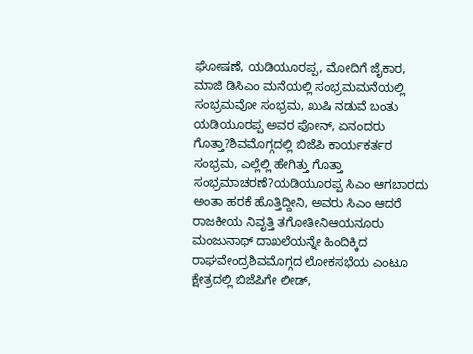ಘೋಷಣೆ, ಯಡಿಯೂರಪ್ಪ, ಮೋದಿಗೆ ಜೈಕಾರ, ಮಾಜಿ ಡಿಸಿಎಂ ಮನೆಯಲ್ಲಿ ಸಂಭ್ರಮಮನೆಯಲ್ಲಿ ಸಂಭ್ರಮವೋ ಸಂಭ್ರಮ, ಖುಷಿ ನಡುವೆ ಬಂತು ಯಡಿಯೂರಪ್ಪ ಅವರ ಫೋನ್, ಏನಂದರು ಗೊತ್ತಾ?ಶಿವಮೊಗ್ಗದಲ್ಲಿ ಬಿಜೆಪಿ ಕಾರ್ಯಕರ್ತರ ಸಂಭ್ರಮ, ಎಲ್ಲೆಲ್ಲಿ ಹೇಗಿತ್ತು ಗೊತ್ತಾ ಸಂಭ್ರಮಾಚರಣೆ?ಯಡಿಯೂರಪ್ಪ ಸಿಎಂ ಆಗಬಾರದು ಅಂತಾ ಹರಕೆ ಹೊತ್ತಿದ್ದೀನಿ, ಅವರು ಸಿಎಂ ಆದರೆ ರಾಜಕೀಯ ನಿವೃತ್ತಿ ತಗೋತೀನಿಆಯನೂರು ಮಂಜುನಾಥ್ ದಾಖಲೆಯನ್ನೇ ಹಿಂದಿಕ್ಕಿದ ರಾಘವೇಂದ್ರಶಿವಮೊಗ್ಗದ ಲೋಕಸಭೆಯ ಎಂಟೂ ಕ್ಷೇತ್ರದಲ್ಲಿ ಬಿಜೆಪಿಗೇ ಲೀಡ್,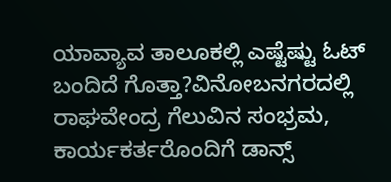ಯಾವ್ಯಾವ ತಾಲೂಕಲ್ಲಿ ಎಷ್ಟೆಷ್ಟು ಓಟ್ ಬಂದಿದೆ ಗೊತ್ತಾ?ವಿನೋಬನಗರದಲ್ಲಿ ರಾಘವೇಂದ್ರ ಗೆಲುವಿನ ಸಂಭ್ರಮ, ಕಾರ್ಯಕರ್ತರೊಂದಿಗೆ ಡಾನ್ಸ್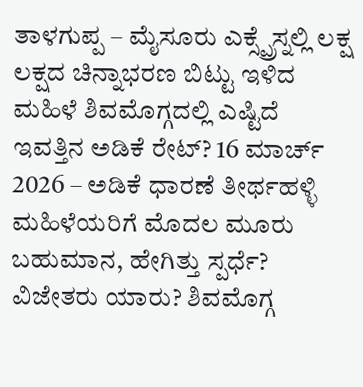ತಾಳಗುಪ್ಪ – ಮೈಸೂರು ಎಕ್ಸ್ಪ್ರೆಸ್ನಲ್ಲಿ ಲಕ್ಷ ಲಕ್ಷದ ಚಿನ್ನಾಭರಣ ಬಿಟ್ಟು ಇಳಿದ ಮಹಿಳೆ ಶಿವಮೊಗ್ಗದಲ್ಲಿ ಎಷ್ಟಿದೆ ಇವತ್ತಿನ ಅಡಿಕೆ ರೇಟ್? 16 ಮಾರ್ಚ್ 2026 – ಅಡಿಕೆ ಧಾರಣೆ ತೀರ್ಥಹಳ್ಳಿ ಮಹಿಳೆಯರಿಗೆ ಮೊದಲ ಮೂರು ಬಹುಮಾನ, ಹೇಗಿತ್ತು ಸ್ಪರ್ಧೆ? ವಿಜೇತರು ಯಾರು? ಶಿವಮೊಗ್ಗ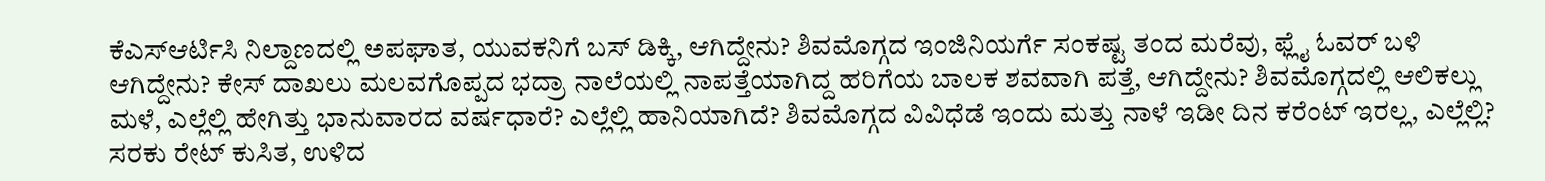ಕೆಎಸ್ಆರ್ಟಿಸಿ ನಿಲ್ದಾಣದಲ್ಲಿ ಅಪಘಾತ, ಯುವಕನಿಗೆ ಬಸ್ ಡಿಕ್ಕಿ, ಆಗಿದ್ದೇನು? ಶಿವಮೊಗ್ಗದ ಇಂಜಿನಿಯರ್ಗೆ ಸಂಕಷ್ಟ ತಂದ ಮರೆವು, ಫ್ಲೈ ಓವರ್ ಬಳಿ ಆಗಿದ್ದೇನು? ಕೇಸ್ ದಾಖಲು ಮಲವಗೊಪ್ಪದ ಭದ್ರಾ ನಾಲೆಯಲ್ಲಿ ನಾಪತ್ತೆಯಾಗಿದ್ದ ಹರಿಗೆಯ ಬಾಲಕ ಶವವಾಗಿ ಪತ್ತೆ, ಆಗಿದ್ದೇನು? ಶಿವಮೊಗ್ಗದಲ್ಲಿ ಆಲಿಕಲ್ಲು ಮಳೆ, ಎಲ್ಲೆಲ್ಲಿ ಹೇಗಿತ್ತು ಭಾನುವಾರದ ವರ್ಷಧಾರೆ? ಎಲ್ಲೆಲ್ಲಿ ಹಾನಿಯಾಗಿದೆ? ಶಿವಮೊಗ್ಗದ ವಿವಿಧೆಡೆ ಇಂದು ಮತ್ತು ನಾಳೆ ಇಡೀ ದಿನ ಕರೆಂಟ್ ಇರಲ್ಲ, ಎಲ್ಲೆಲ್ಲಿ? ಸರಕು ರೇಟ್ ಕುಸಿತ, ಉಳಿದ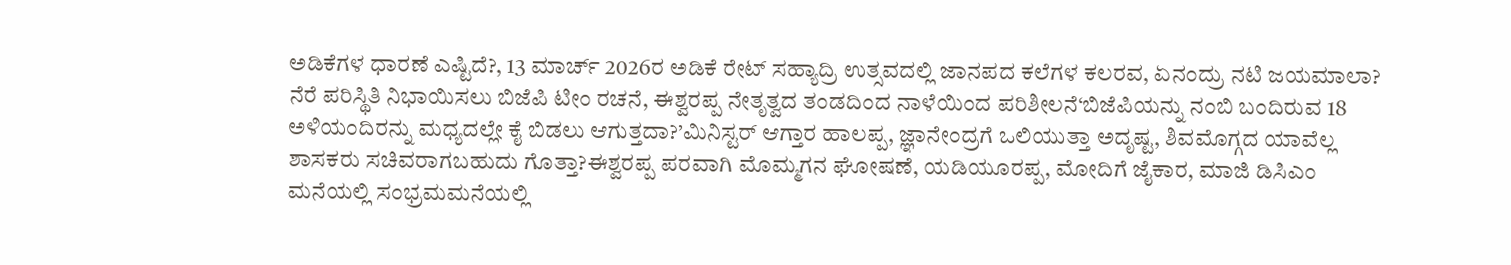ಅಡಿಕೆಗಳ ಧಾರಣೆ ಎಷ್ಟಿದೆ?, 13 ಮಾರ್ಚ್ 2026ರ ಅಡಿಕೆ ರೇಟ್ ಸಹ್ಯಾದ್ರಿ ಉತ್ಸವದಲ್ಲಿ ಜಾನಪದ ಕಲೆಗಳ ಕಲರವ, ಏನಂದ್ರು ನಟಿ ಜಯಮಾಲಾ?
ನೆರೆ ಪರಿಸ್ಥಿತಿ ನಿಭಾಯಿಸಲು ಬಿಜೆಪಿ ಟೀಂ ರಚನೆ, ಈಶ್ವರಪ್ಪ ನೇತೃತ್ವದ ತಂಡದಿಂದ ನಾಳೆಯಿಂದ ಪರಿಶೀಲನೆ‘ಬಿಜೆಪಿಯನ್ನು ನಂಬಿ ಬಂದಿರುವ 18 ಅಳಿಯಂದಿರನ್ನು ಮಧ್ಯದಲ್ಲೇ ಕೈ ಬಿಡಲು ಆಗುತ್ತದಾ?’ಮಿನಿಸ್ಟರ್ ಆಗ್ತಾರ ಹಾಲಪ್ಪ, ಜ್ಞಾನೇಂದ್ರಗೆ ಒಲಿಯುತ್ತಾ ಅದೃಷ್ಟ, ಶಿವಮೊಗ್ಗದ ಯಾವೆಲ್ಲ ಶಾಸಕರು ಸಚಿವರಾಗಬಹುದು ಗೊತ್ತಾ?ಈಶ್ವರಪ್ಪ ಪರವಾಗಿ ಮೊಮ್ಮಗನ ಘೋಷಣೆ, ಯಡಿಯೂರಪ್ಪ, ಮೋದಿಗೆ ಜೈಕಾರ, ಮಾಜಿ ಡಿಸಿಎಂ ಮನೆಯಲ್ಲಿ ಸಂಭ್ರಮಮನೆಯಲ್ಲಿ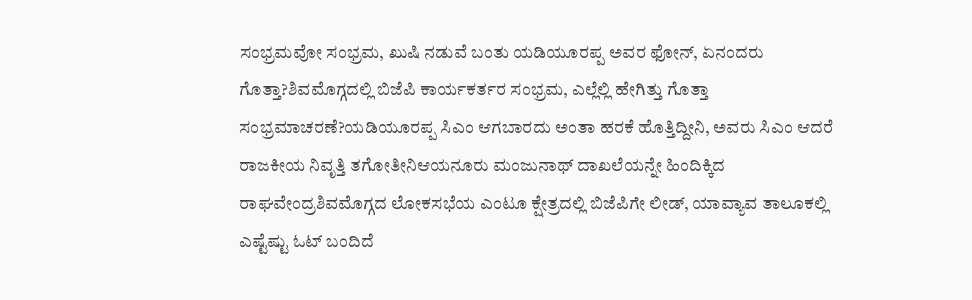ಸಂಭ್ರಮವೋ ಸಂಭ್ರಮ, ಖುಷಿ ನಡುವೆ ಬಂತು ಯಡಿಯೂರಪ್ಪ ಅವರ ಫೋನ್, ಏನಂದರು ಗೊತ್ತಾ?ಶಿವಮೊಗ್ಗದಲ್ಲಿ ಬಿಜೆಪಿ ಕಾರ್ಯಕರ್ತರ ಸಂಭ್ರಮ, ಎಲ್ಲೆಲ್ಲಿ ಹೇಗಿತ್ತು ಗೊತ್ತಾ ಸಂಭ್ರಮಾಚರಣೆ?ಯಡಿಯೂರಪ್ಪ ಸಿಎಂ ಆಗಬಾರದು ಅಂತಾ ಹರಕೆ ಹೊತ್ತಿದ್ದೀನಿ, ಅವರು ಸಿಎಂ ಆದರೆ ರಾಜಕೀಯ ನಿವೃತ್ತಿ ತಗೋತೀನಿಆಯನೂರು ಮಂಜುನಾಥ್ ದಾಖಲೆಯನ್ನೇ ಹಿಂದಿಕ್ಕಿದ ರಾಘವೇಂದ್ರಶಿವಮೊಗ್ಗದ ಲೋಕಸಭೆಯ ಎಂಟೂ ಕ್ಷೇತ್ರದಲ್ಲಿ ಬಿಜೆಪಿಗೇ ಲೀಡ್, ಯಾವ್ಯಾವ ತಾಲೂಕಲ್ಲಿ ಎಷ್ಟೆಷ್ಟು ಓಟ್ ಬಂದಿದೆ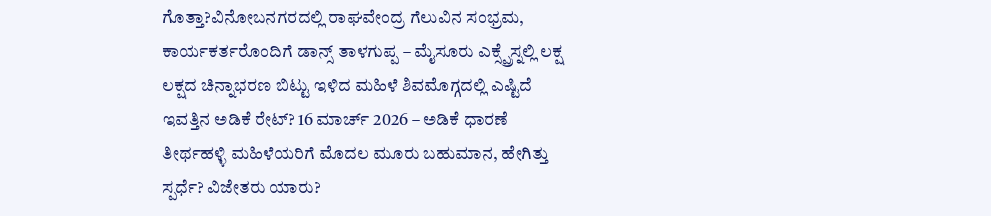ಗೊತ್ತಾ?ವಿನೋಬನಗರದಲ್ಲಿ ರಾಘವೇಂದ್ರ ಗೆಲುವಿನ ಸಂಭ್ರಮ, ಕಾರ್ಯಕರ್ತರೊಂದಿಗೆ ಡಾನ್ಸ್ ತಾಳಗುಪ್ಪ – ಮೈಸೂರು ಎಕ್ಸ್ಪ್ರೆಸ್ನಲ್ಲಿ ಲಕ್ಷ ಲಕ್ಷದ ಚಿನ್ನಾಭರಣ ಬಿಟ್ಟು ಇಳಿದ ಮಹಿಳೆ ಶಿವಮೊಗ್ಗದಲ್ಲಿ ಎಷ್ಟಿದೆ ಇವತ್ತಿನ ಅಡಿಕೆ ರೇಟ್? 16 ಮಾರ್ಚ್ 2026 – ಅಡಿಕೆ ಧಾರಣೆ ತೀರ್ಥಹಳ್ಳಿ ಮಹಿಳೆಯರಿಗೆ ಮೊದಲ ಮೂರು ಬಹುಮಾನ, ಹೇಗಿತ್ತು ಸ್ಪರ್ಧೆ? ವಿಜೇತರು ಯಾರು?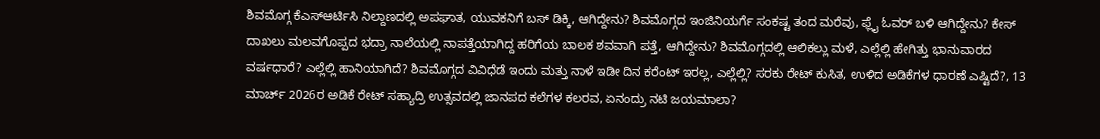ಶಿವಮೊಗ್ಗ ಕೆಎಸ್ಆರ್ಟಿಸಿ ನಿಲ್ದಾಣದಲ್ಲಿ ಅಪಘಾತ, ಯುವಕನಿಗೆ ಬಸ್ ಡಿಕ್ಕಿ, ಆಗಿದ್ದೇನು? ಶಿವಮೊಗ್ಗದ ಇಂಜಿನಿಯರ್ಗೆ ಸಂಕಷ್ಟ ತಂದ ಮರೆವು, ಫ್ಲೈ ಓವರ್ ಬಳಿ ಆಗಿದ್ದೇನು? ಕೇಸ್ ದಾಖಲು ಮಲವಗೊಪ್ಪದ ಭದ್ರಾ ನಾಲೆಯಲ್ಲಿ ನಾಪತ್ತೆಯಾಗಿದ್ದ ಹರಿಗೆಯ ಬಾಲಕ ಶವವಾಗಿ ಪತ್ತೆ, ಆಗಿದ್ದೇನು? ಶಿವಮೊಗ್ಗದಲ್ಲಿ ಆಲಿಕಲ್ಲು ಮಳೆ, ಎಲ್ಲೆಲ್ಲಿ ಹೇಗಿತ್ತು ಭಾನುವಾರದ ವರ್ಷಧಾರೆ? ಎಲ್ಲೆಲ್ಲಿ ಹಾನಿಯಾಗಿದೆ? ಶಿವಮೊಗ್ಗದ ವಿವಿಧೆಡೆ ಇಂದು ಮತ್ತು ನಾಳೆ ಇಡೀ ದಿನ ಕರೆಂಟ್ ಇರಲ್ಲ, ಎಲ್ಲೆಲ್ಲಿ? ಸರಕು ರೇಟ್ ಕುಸಿತ, ಉಳಿದ ಅಡಿಕೆಗಳ ಧಾರಣೆ ಎಷ್ಟಿದೆ?, 13 ಮಾರ್ಚ್ 2026ರ ಅಡಿಕೆ ರೇಟ್ ಸಹ್ಯಾದ್ರಿ ಉತ್ಸವದಲ್ಲಿ ಜಾನಪದ ಕಲೆಗಳ ಕಲರವ, ಏನಂದ್ರು ನಟಿ ಜಯಮಾಲಾ?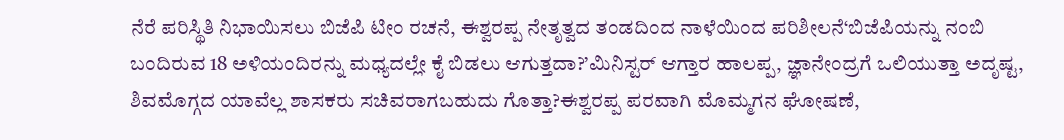ನೆರೆ ಪರಿಸ್ಥಿತಿ ನಿಭಾಯಿಸಲು ಬಿಜೆಪಿ ಟೀಂ ರಚನೆ, ಈಶ್ವರಪ್ಪ ನೇತೃತ್ವದ ತಂಡದಿಂದ ನಾಳೆಯಿಂದ ಪರಿಶೀಲನೆ‘ಬಿಜೆಪಿಯನ್ನು ನಂಬಿ ಬಂದಿರುವ 18 ಅಳಿಯಂದಿರನ್ನು ಮಧ್ಯದಲ್ಲೇ ಕೈ ಬಿಡಲು ಆಗುತ್ತದಾ?’ಮಿನಿಸ್ಟರ್ ಆಗ್ತಾರ ಹಾಲಪ್ಪ, ಜ್ಞಾನೇಂದ್ರಗೆ ಒಲಿಯುತ್ತಾ ಅದೃಷ್ಟ, ಶಿವಮೊಗ್ಗದ ಯಾವೆಲ್ಲ ಶಾಸಕರು ಸಚಿವರಾಗಬಹುದು ಗೊತ್ತಾ?ಈಶ್ವರಪ್ಪ ಪರವಾಗಿ ಮೊಮ್ಮಗನ ಘೋಷಣೆ,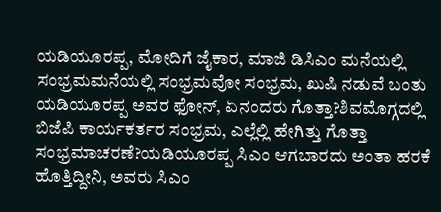ಯಡಿಯೂರಪ್ಪ, ಮೋದಿಗೆ ಜೈಕಾರ, ಮಾಜಿ ಡಿಸಿಎಂ ಮನೆಯಲ್ಲಿ ಸಂಭ್ರಮಮನೆಯಲ್ಲಿ ಸಂಭ್ರಮವೋ ಸಂಭ್ರಮ, ಖುಷಿ ನಡುವೆ ಬಂತು ಯಡಿಯೂರಪ್ಪ ಅವರ ಫೋನ್, ಏನಂದರು ಗೊತ್ತಾ?ಶಿವಮೊಗ್ಗದಲ್ಲಿ ಬಿಜೆಪಿ ಕಾರ್ಯಕರ್ತರ ಸಂಭ್ರಮ, ಎಲ್ಲೆಲ್ಲಿ ಹೇಗಿತ್ತು ಗೊತ್ತಾ ಸಂಭ್ರಮಾಚರಣೆ?ಯಡಿಯೂರಪ್ಪ ಸಿಎಂ ಆಗಬಾರದು ಅಂತಾ ಹರಕೆ ಹೊತ್ತಿದ್ದೀನಿ, ಅವರು ಸಿಎಂ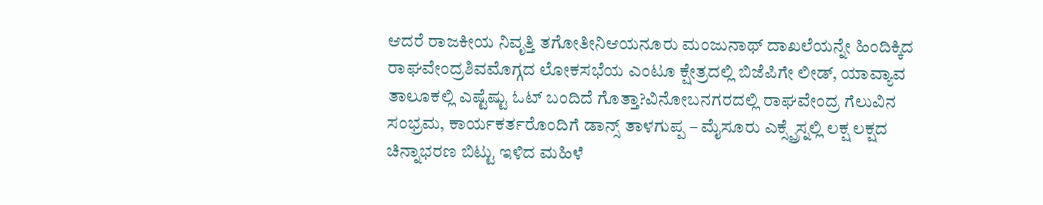ಆದರೆ ರಾಜಕೀಯ ನಿವೃತ್ತಿ ತಗೋತೀನಿಆಯನೂರು ಮಂಜುನಾಥ್ ದಾಖಲೆಯನ್ನೇ ಹಿಂದಿಕ್ಕಿದ ರಾಘವೇಂದ್ರಶಿವಮೊಗ್ಗದ ಲೋಕಸಭೆಯ ಎಂಟೂ ಕ್ಷೇತ್ರದಲ್ಲಿ ಬಿಜೆಪಿಗೇ ಲೀಡ್, ಯಾವ್ಯಾವ ತಾಲೂಕಲ್ಲಿ ಎಷ್ಟೆಷ್ಟು ಓಟ್ ಬಂದಿದೆ ಗೊತ್ತಾ?ವಿನೋಬನಗರದಲ್ಲಿ ರಾಘವೇಂದ್ರ ಗೆಲುವಿನ ಸಂಭ್ರಮ, ಕಾರ್ಯಕರ್ತರೊಂದಿಗೆ ಡಾನ್ಸ್ ತಾಳಗುಪ್ಪ – ಮೈಸೂರು ಎಕ್ಸ್ಪ್ರೆಸ್ನಲ್ಲಿ ಲಕ್ಷ ಲಕ್ಷದ ಚಿನ್ನಾಭರಣ ಬಿಟ್ಟು ಇಳಿದ ಮಹಿಳೆ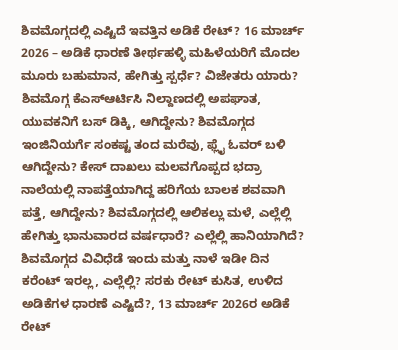ಶಿವಮೊಗ್ಗದಲ್ಲಿ ಎಷ್ಟಿದೆ ಇವತ್ತಿನ ಅಡಿಕೆ ರೇಟ್? 16 ಮಾರ್ಚ್ 2026 – ಅಡಿಕೆ ಧಾರಣೆ ತೀರ್ಥಹಳ್ಳಿ ಮಹಿಳೆಯರಿಗೆ ಮೊದಲ ಮೂರು ಬಹುಮಾನ, ಹೇಗಿತ್ತು ಸ್ಪರ್ಧೆ? ವಿಜೇತರು ಯಾರು? ಶಿವಮೊಗ್ಗ ಕೆಎಸ್ಆರ್ಟಿಸಿ ನಿಲ್ದಾಣದಲ್ಲಿ ಅಪಘಾತ, ಯುವಕನಿಗೆ ಬಸ್ ಡಿಕ್ಕಿ, ಆಗಿದ್ದೇನು? ಶಿವಮೊಗ್ಗದ ಇಂಜಿನಿಯರ್ಗೆ ಸಂಕಷ್ಟ ತಂದ ಮರೆವು, ಫ್ಲೈ ಓವರ್ ಬಳಿ ಆಗಿದ್ದೇನು? ಕೇಸ್ ದಾಖಲು ಮಲವಗೊಪ್ಪದ ಭದ್ರಾ ನಾಲೆಯಲ್ಲಿ ನಾಪತ್ತೆಯಾಗಿದ್ದ ಹರಿಗೆಯ ಬಾಲಕ ಶವವಾಗಿ ಪತ್ತೆ, ಆಗಿದ್ದೇನು? ಶಿವಮೊಗ್ಗದಲ್ಲಿ ಆಲಿಕಲ್ಲು ಮಳೆ, ಎಲ್ಲೆಲ್ಲಿ ಹೇಗಿತ್ತು ಭಾನುವಾರದ ವರ್ಷಧಾರೆ? ಎಲ್ಲೆಲ್ಲಿ ಹಾನಿಯಾಗಿದೆ? ಶಿವಮೊಗ್ಗದ ವಿವಿಧೆಡೆ ಇಂದು ಮತ್ತು ನಾಳೆ ಇಡೀ ದಿನ ಕರೆಂಟ್ ಇರಲ್ಲ, ಎಲ್ಲೆಲ್ಲಿ? ಸರಕು ರೇಟ್ ಕುಸಿತ, ಉಳಿದ ಅಡಿಕೆಗಳ ಧಾರಣೆ ಎಷ್ಟಿದೆ?, 13 ಮಾರ್ಚ್ 2026ರ ಅಡಿಕೆ ರೇಟ್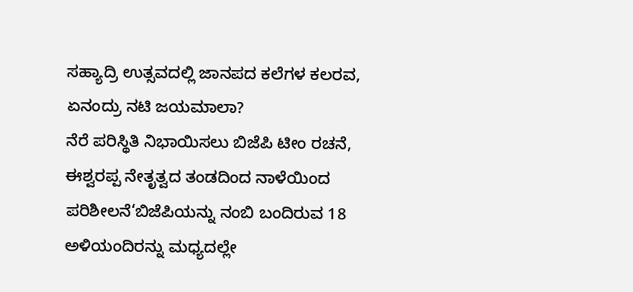ಸಹ್ಯಾದ್ರಿ ಉತ್ಸವದಲ್ಲಿ ಜಾನಪದ ಕಲೆಗಳ ಕಲರವ, ಏನಂದ್ರು ನಟಿ ಜಯಮಾಲಾ?
ನೆರೆ ಪರಿಸ್ಥಿತಿ ನಿಭಾಯಿಸಲು ಬಿಜೆಪಿ ಟೀಂ ರಚನೆ, ಈಶ್ವರಪ್ಪ ನೇತೃತ್ವದ ತಂಡದಿಂದ ನಾಳೆಯಿಂದ ಪರಿಶೀಲನೆ‘ಬಿಜೆಪಿಯನ್ನು ನಂಬಿ ಬಂದಿರುವ 18 ಅಳಿಯಂದಿರನ್ನು ಮಧ್ಯದಲ್ಲೇ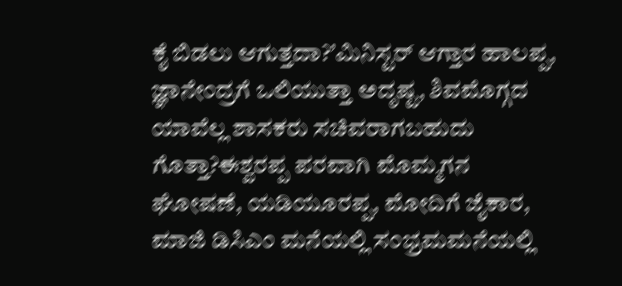ಕೈ ಬಿಡಲು ಆಗುತ್ತದಾ?’ಮಿನಿಸ್ಟರ್ ಆಗ್ತಾರ ಹಾಲಪ್ಪ, ಜ್ಞಾನೇಂದ್ರಗೆ ಒಲಿಯುತ್ತಾ ಅದೃಷ್ಟ, ಶಿವಮೊಗ್ಗದ ಯಾವೆಲ್ಲ ಶಾಸಕರು ಸಚಿವರಾಗಬಹುದು ಗೊತ್ತಾ?ಈಶ್ವರಪ್ಪ ಪರವಾಗಿ ಮೊಮ್ಮಗನ ಘೋಷಣೆ, ಯಡಿಯೂರಪ್ಪ, ಮೋದಿಗೆ ಜೈಕಾರ, ಮಾಜಿ ಡಿಸಿಎಂ ಮನೆಯಲ್ಲಿ ಸಂಭ್ರಮಮನೆಯಲ್ಲಿ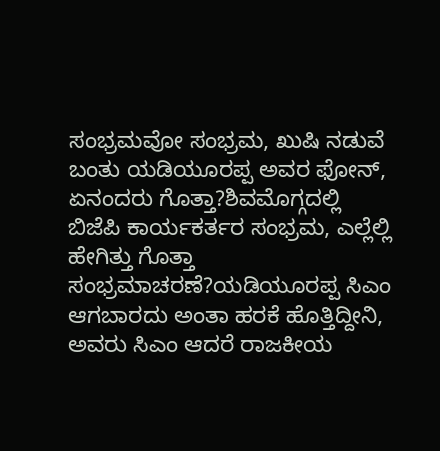ಸಂಭ್ರಮವೋ ಸಂಭ್ರಮ, ಖುಷಿ ನಡುವೆ ಬಂತು ಯಡಿಯೂರಪ್ಪ ಅವರ ಫೋನ್, ಏನಂದರು ಗೊತ್ತಾ?ಶಿವಮೊಗ್ಗದಲ್ಲಿ ಬಿಜೆಪಿ ಕಾರ್ಯಕರ್ತರ ಸಂಭ್ರಮ, ಎಲ್ಲೆಲ್ಲಿ ಹೇಗಿತ್ತು ಗೊತ್ತಾ ಸಂಭ್ರಮಾಚರಣೆ?ಯಡಿಯೂರಪ್ಪ ಸಿಎಂ ಆಗಬಾರದು ಅಂತಾ ಹರಕೆ ಹೊತ್ತಿದ್ದೀನಿ, ಅವರು ಸಿಎಂ ಆದರೆ ರಾಜಕೀಯ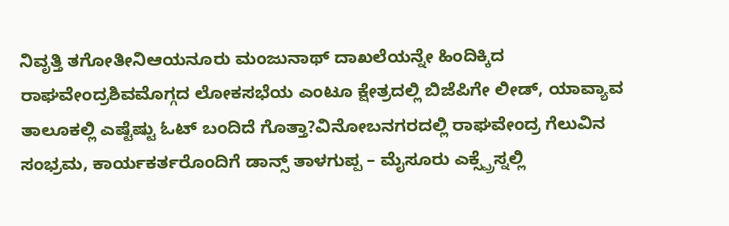ನಿವೃತ್ತಿ ತಗೋತೀನಿಆಯನೂರು ಮಂಜುನಾಥ್ ದಾಖಲೆಯನ್ನೇ ಹಿಂದಿಕ್ಕಿದ ರಾಘವೇಂದ್ರಶಿವಮೊಗ್ಗದ ಲೋಕಸಭೆಯ ಎಂಟೂ ಕ್ಷೇತ್ರದಲ್ಲಿ ಬಿಜೆಪಿಗೇ ಲೀಡ್, ಯಾವ್ಯಾವ ತಾಲೂಕಲ್ಲಿ ಎಷ್ಟೆಷ್ಟು ಓಟ್ ಬಂದಿದೆ ಗೊತ್ತಾ?ವಿನೋಬನಗರದಲ್ಲಿ ರಾಘವೇಂದ್ರ ಗೆಲುವಿನ ಸಂಭ್ರಮ, ಕಾರ್ಯಕರ್ತರೊಂದಿಗೆ ಡಾನ್ಸ್ ತಾಳಗುಪ್ಪ – ಮೈಸೂರು ಎಕ್ಸ್ಪ್ರೆಸ್ನಲ್ಲಿ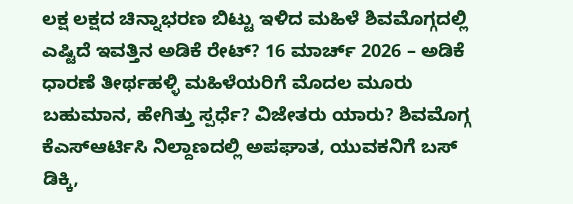ಲಕ್ಷ ಲಕ್ಷದ ಚಿನ್ನಾಭರಣ ಬಿಟ್ಟು ಇಳಿದ ಮಹಿಳೆ ಶಿವಮೊಗ್ಗದಲ್ಲಿ ಎಷ್ಟಿದೆ ಇವತ್ತಿನ ಅಡಿಕೆ ರೇಟ್? 16 ಮಾರ್ಚ್ 2026 – ಅಡಿಕೆ ಧಾರಣೆ ತೀರ್ಥಹಳ್ಳಿ ಮಹಿಳೆಯರಿಗೆ ಮೊದಲ ಮೂರು ಬಹುಮಾನ, ಹೇಗಿತ್ತು ಸ್ಪರ್ಧೆ? ವಿಜೇತರು ಯಾರು? ಶಿವಮೊಗ್ಗ ಕೆಎಸ್ಆರ್ಟಿಸಿ ನಿಲ್ದಾಣದಲ್ಲಿ ಅಪಘಾತ, ಯುವಕನಿಗೆ ಬಸ್ ಡಿಕ್ಕಿ,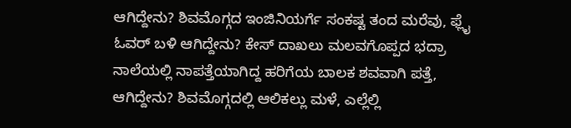ಆಗಿದ್ದೇನು? ಶಿವಮೊಗ್ಗದ ಇಂಜಿನಿಯರ್ಗೆ ಸಂಕಷ್ಟ ತಂದ ಮರೆವು, ಫ್ಲೈ ಓವರ್ ಬಳಿ ಆಗಿದ್ದೇನು? ಕೇಸ್ ದಾಖಲು ಮಲವಗೊಪ್ಪದ ಭದ್ರಾ ನಾಲೆಯಲ್ಲಿ ನಾಪತ್ತೆಯಾಗಿದ್ದ ಹರಿಗೆಯ ಬಾಲಕ ಶವವಾಗಿ ಪತ್ತೆ, ಆಗಿದ್ದೇನು? ಶಿವಮೊಗ್ಗದಲ್ಲಿ ಆಲಿಕಲ್ಲು ಮಳೆ, ಎಲ್ಲೆಲ್ಲಿ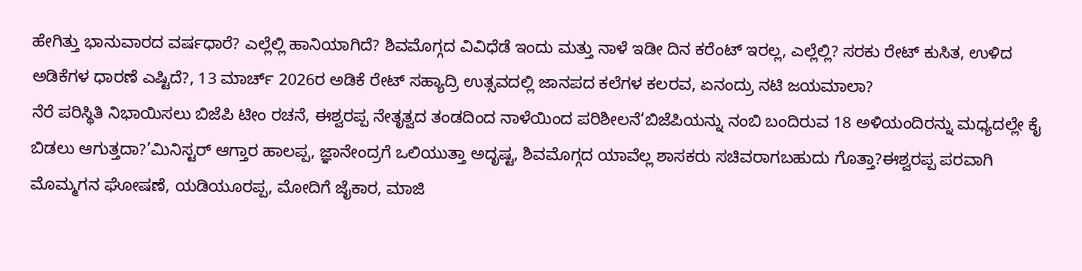ಹೇಗಿತ್ತು ಭಾನುವಾರದ ವರ್ಷಧಾರೆ? ಎಲ್ಲೆಲ್ಲಿ ಹಾನಿಯಾಗಿದೆ? ಶಿವಮೊಗ್ಗದ ವಿವಿಧೆಡೆ ಇಂದು ಮತ್ತು ನಾಳೆ ಇಡೀ ದಿನ ಕರೆಂಟ್ ಇರಲ್ಲ, ಎಲ್ಲೆಲ್ಲಿ? ಸರಕು ರೇಟ್ ಕುಸಿತ, ಉಳಿದ ಅಡಿಕೆಗಳ ಧಾರಣೆ ಎಷ್ಟಿದೆ?, 13 ಮಾರ್ಚ್ 2026ರ ಅಡಿಕೆ ರೇಟ್ ಸಹ್ಯಾದ್ರಿ ಉತ್ಸವದಲ್ಲಿ ಜಾನಪದ ಕಲೆಗಳ ಕಲರವ, ಏನಂದ್ರು ನಟಿ ಜಯಮಾಲಾ?
ನೆರೆ ಪರಿಸ್ಥಿತಿ ನಿಭಾಯಿಸಲು ಬಿಜೆಪಿ ಟೀಂ ರಚನೆ, ಈಶ್ವರಪ್ಪ ನೇತೃತ್ವದ ತಂಡದಿಂದ ನಾಳೆಯಿಂದ ಪರಿಶೀಲನೆ‘ಬಿಜೆಪಿಯನ್ನು ನಂಬಿ ಬಂದಿರುವ 18 ಅಳಿಯಂದಿರನ್ನು ಮಧ್ಯದಲ್ಲೇ ಕೈ ಬಿಡಲು ಆಗುತ್ತದಾ?’ಮಿನಿಸ್ಟರ್ ಆಗ್ತಾರ ಹಾಲಪ್ಪ, ಜ್ಞಾನೇಂದ್ರಗೆ ಒಲಿಯುತ್ತಾ ಅದೃಷ್ಟ, ಶಿವಮೊಗ್ಗದ ಯಾವೆಲ್ಲ ಶಾಸಕರು ಸಚಿವರಾಗಬಹುದು ಗೊತ್ತಾ?ಈಶ್ವರಪ್ಪ ಪರವಾಗಿ ಮೊಮ್ಮಗನ ಘೋಷಣೆ, ಯಡಿಯೂರಪ್ಪ, ಮೋದಿಗೆ ಜೈಕಾರ, ಮಾಜಿ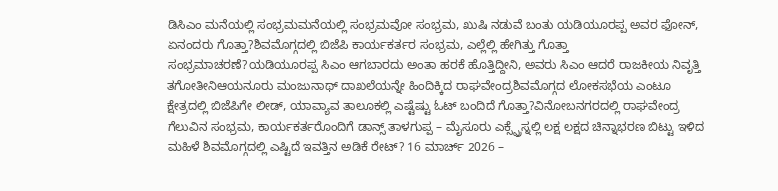ಡಿಸಿಎಂ ಮನೆಯಲ್ಲಿ ಸಂಭ್ರಮಮನೆಯಲ್ಲಿ ಸಂಭ್ರಮವೋ ಸಂಭ್ರಮ, ಖುಷಿ ನಡುವೆ ಬಂತು ಯಡಿಯೂರಪ್ಪ ಅವರ ಫೋನ್, ಏನಂದರು ಗೊತ್ತಾ?ಶಿವಮೊಗ್ಗದಲ್ಲಿ ಬಿಜೆಪಿ ಕಾರ್ಯಕರ್ತರ ಸಂಭ್ರಮ, ಎಲ್ಲೆಲ್ಲಿ ಹೇಗಿತ್ತು ಗೊತ್ತಾ ಸಂಭ್ರಮಾಚರಣೆ?ಯಡಿಯೂರಪ್ಪ ಸಿಎಂ ಆಗಬಾರದು ಅಂತಾ ಹರಕೆ ಹೊತ್ತಿದ್ದೀನಿ, ಅವರು ಸಿಎಂ ಆದರೆ ರಾಜಕೀಯ ನಿವೃತ್ತಿ ತಗೋತೀನಿಆಯನೂರು ಮಂಜುನಾಥ್ ದಾಖಲೆಯನ್ನೇ ಹಿಂದಿಕ್ಕಿದ ರಾಘವೇಂದ್ರಶಿವಮೊಗ್ಗದ ಲೋಕಸಭೆಯ ಎಂಟೂ ಕ್ಷೇತ್ರದಲ್ಲಿ ಬಿಜೆಪಿಗೇ ಲೀಡ್, ಯಾವ್ಯಾವ ತಾಲೂಕಲ್ಲಿ ಎಷ್ಟೆಷ್ಟು ಓಟ್ ಬಂದಿದೆ ಗೊತ್ತಾ?ವಿನೋಬನಗರದಲ್ಲಿ ರಾಘವೇಂದ್ರ ಗೆಲುವಿನ ಸಂಭ್ರಮ, ಕಾರ್ಯಕರ್ತರೊಂದಿಗೆ ಡಾನ್ಸ್ ತಾಳಗುಪ್ಪ – ಮೈಸೂರು ಎಕ್ಸ್ಪ್ರೆಸ್ನಲ್ಲಿ ಲಕ್ಷ ಲಕ್ಷದ ಚಿನ್ನಾಭರಣ ಬಿಟ್ಟು ಇಳಿದ ಮಹಿಳೆ ಶಿವಮೊಗ್ಗದಲ್ಲಿ ಎಷ್ಟಿದೆ ಇವತ್ತಿನ ಅಡಿಕೆ ರೇಟ್? 16 ಮಾರ್ಚ್ 2026 –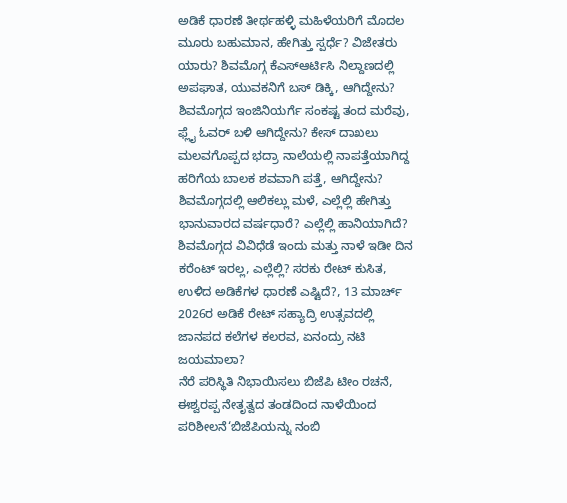ಅಡಿಕೆ ಧಾರಣೆ ತೀರ್ಥಹಳ್ಳಿ ಮಹಿಳೆಯರಿಗೆ ಮೊದಲ ಮೂರು ಬಹುಮಾನ, ಹೇಗಿತ್ತು ಸ್ಪರ್ಧೆ? ವಿಜೇತರು ಯಾರು? ಶಿವಮೊಗ್ಗ ಕೆಎಸ್ಆರ್ಟಿಸಿ ನಿಲ್ದಾಣದಲ್ಲಿ ಅಪಘಾತ, ಯುವಕನಿಗೆ ಬಸ್ ಡಿಕ್ಕಿ, ಆಗಿದ್ದೇನು? ಶಿವಮೊಗ್ಗದ ಇಂಜಿನಿಯರ್ಗೆ ಸಂಕಷ್ಟ ತಂದ ಮರೆವು, ಫ್ಲೈ ಓವರ್ ಬಳಿ ಆಗಿದ್ದೇನು? ಕೇಸ್ ದಾಖಲು ಮಲವಗೊಪ್ಪದ ಭದ್ರಾ ನಾಲೆಯಲ್ಲಿ ನಾಪತ್ತೆಯಾಗಿದ್ದ ಹರಿಗೆಯ ಬಾಲಕ ಶವವಾಗಿ ಪತ್ತೆ, ಆಗಿದ್ದೇನು? ಶಿವಮೊಗ್ಗದಲ್ಲಿ ಆಲಿಕಲ್ಲು ಮಳೆ, ಎಲ್ಲೆಲ್ಲಿ ಹೇಗಿತ್ತು ಭಾನುವಾರದ ವರ್ಷಧಾರೆ? ಎಲ್ಲೆಲ್ಲಿ ಹಾನಿಯಾಗಿದೆ? ಶಿವಮೊಗ್ಗದ ವಿವಿಧೆಡೆ ಇಂದು ಮತ್ತು ನಾಳೆ ಇಡೀ ದಿನ ಕರೆಂಟ್ ಇರಲ್ಲ, ಎಲ್ಲೆಲ್ಲಿ? ಸರಕು ರೇಟ್ ಕುಸಿತ, ಉಳಿದ ಅಡಿಕೆಗಳ ಧಾರಣೆ ಎಷ್ಟಿದೆ?, 13 ಮಾರ್ಚ್ 2026ರ ಅಡಿಕೆ ರೇಟ್ ಸಹ್ಯಾದ್ರಿ ಉತ್ಸವದಲ್ಲಿ ಜಾನಪದ ಕಲೆಗಳ ಕಲರವ, ಏನಂದ್ರು ನಟಿ ಜಯಮಾಲಾ?
ನೆರೆ ಪರಿಸ್ಥಿತಿ ನಿಭಾಯಿಸಲು ಬಿಜೆಪಿ ಟೀಂ ರಚನೆ, ಈಶ್ವರಪ್ಪ ನೇತೃತ್ವದ ತಂಡದಿಂದ ನಾಳೆಯಿಂದ ಪರಿಶೀಲನೆ‘ಬಿಜೆಪಿಯನ್ನು ನಂಬಿ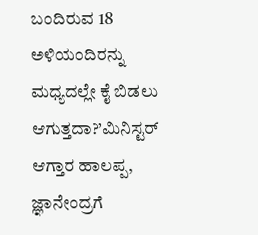ಬಂದಿರುವ 18 ಅಳಿಯಂದಿರನ್ನು ಮಧ್ಯದಲ್ಲೇ ಕೈ ಬಿಡಲು ಆಗುತ್ತದಾ?’ಮಿನಿಸ್ಟರ್ ಆಗ್ತಾರ ಹಾಲಪ್ಪ, ಜ್ಞಾನೇಂದ್ರಗೆ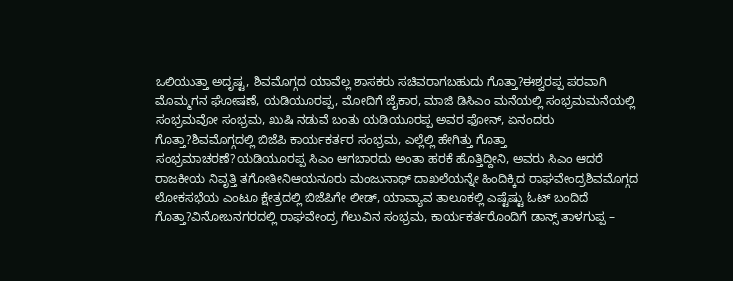ಒಲಿಯುತ್ತಾ ಅದೃಷ್ಟ, ಶಿವಮೊಗ್ಗದ ಯಾವೆಲ್ಲ ಶಾಸಕರು ಸಚಿವರಾಗಬಹುದು ಗೊತ್ತಾ?ಈಶ್ವರಪ್ಪ ಪರವಾಗಿ ಮೊಮ್ಮಗನ ಘೋಷಣೆ, ಯಡಿಯೂರಪ್ಪ, ಮೋದಿಗೆ ಜೈಕಾರ, ಮಾಜಿ ಡಿಸಿಎಂ ಮನೆಯಲ್ಲಿ ಸಂಭ್ರಮಮನೆಯಲ್ಲಿ ಸಂಭ್ರಮವೋ ಸಂಭ್ರಮ, ಖುಷಿ ನಡುವೆ ಬಂತು ಯಡಿಯೂರಪ್ಪ ಅವರ ಫೋನ್, ಏನಂದರು ಗೊತ್ತಾ?ಶಿವಮೊಗ್ಗದಲ್ಲಿ ಬಿಜೆಪಿ ಕಾರ್ಯಕರ್ತರ ಸಂಭ್ರಮ, ಎಲ್ಲೆಲ್ಲಿ ಹೇಗಿತ್ತು ಗೊತ್ತಾ ಸಂಭ್ರಮಾಚರಣೆ?ಯಡಿಯೂರಪ್ಪ ಸಿಎಂ ಆಗಬಾರದು ಅಂತಾ ಹರಕೆ ಹೊತ್ತಿದ್ದೀನಿ, ಅವರು ಸಿಎಂ ಆದರೆ ರಾಜಕೀಯ ನಿವೃತ್ತಿ ತಗೋತೀನಿಆಯನೂರು ಮಂಜುನಾಥ್ ದಾಖಲೆಯನ್ನೇ ಹಿಂದಿಕ್ಕಿದ ರಾಘವೇಂದ್ರಶಿವಮೊಗ್ಗದ ಲೋಕಸಭೆಯ ಎಂಟೂ ಕ್ಷೇತ್ರದಲ್ಲಿ ಬಿಜೆಪಿಗೇ ಲೀಡ್, ಯಾವ್ಯಾವ ತಾಲೂಕಲ್ಲಿ ಎಷ್ಟೆಷ್ಟು ಓಟ್ ಬಂದಿದೆ ಗೊತ್ತಾ?ವಿನೋಬನಗರದಲ್ಲಿ ರಾಘವೇಂದ್ರ ಗೆಲುವಿನ ಸಂಭ್ರಮ, ಕಾರ್ಯಕರ್ತರೊಂದಿಗೆ ಡಾನ್ಸ್ ತಾಳಗುಪ್ಪ –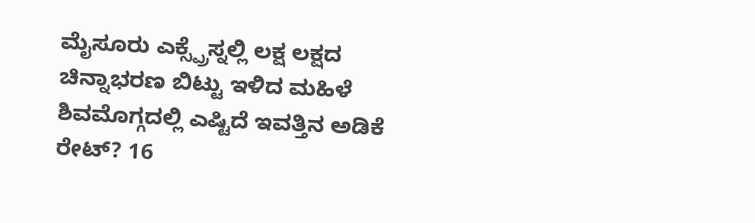ಮೈಸೂರು ಎಕ್ಸ್ಪ್ರೆಸ್ನಲ್ಲಿ ಲಕ್ಷ ಲಕ್ಷದ ಚಿನ್ನಾಭರಣ ಬಿಟ್ಟು ಇಳಿದ ಮಹಿಳೆ ಶಿವಮೊಗ್ಗದಲ್ಲಿ ಎಷ್ಟಿದೆ ಇವತ್ತಿನ ಅಡಿಕೆ ರೇಟ್? 16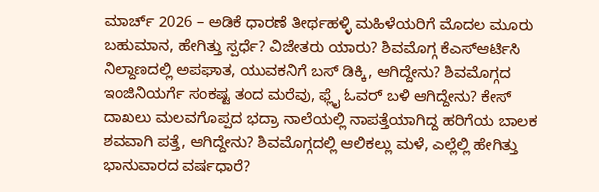ಮಾರ್ಚ್ 2026 – ಅಡಿಕೆ ಧಾರಣೆ ತೀರ್ಥಹಳ್ಳಿ ಮಹಿಳೆಯರಿಗೆ ಮೊದಲ ಮೂರು ಬಹುಮಾನ, ಹೇಗಿತ್ತು ಸ್ಪರ್ಧೆ? ವಿಜೇತರು ಯಾರು? ಶಿವಮೊಗ್ಗ ಕೆಎಸ್ಆರ್ಟಿಸಿ ನಿಲ್ದಾಣದಲ್ಲಿ ಅಪಘಾತ, ಯುವಕನಿಗೆ ಬಸ್ ಡಿಕ್ಕಿ, ಆಗಿದ್ದೇನು? ಶಿವಮೊಗ್ಗದ ಇಂಜಿನಿಯರ್ಗೆ ಸಂಕಷ್ಟ ತಂದ ಮರೆವು, ಫ್ಲೈ ಓವರ್ ಬಳಿ ಆಗಿದ್ದೇನು? ಕೇಸ್ ದಾಖಲು ಮಲವಗೊಪ್ಪದ ಭದ್ರಾ ನಾಲೆಯಲ್ಲಿ ನಾಪತ್ತೆಯಾಗಿದ್ದ ಹರಿಗೆಯ ಬಾಲಕ ಶವವಾಗಿ ಪತ್ತೆ, ಆಗಿದ್ದೇನು? ಶಿವಮೊಗ್ಗದಲ್ಲಿ ಆಲಿಕಲ್ಲು ಮಳೆ, ಎಲ್ಲೆಲ್ಲಿ ಹೇಗಿತ್ತು ಭಾನುವಾರದ ವರ್ಷಧಾರೆ?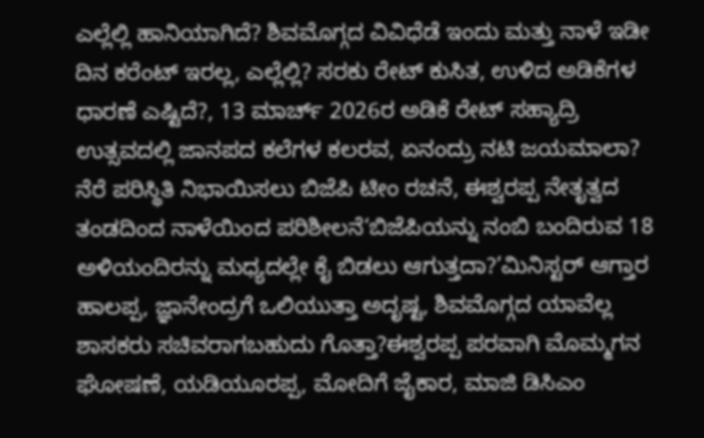ಎಲ್ಲೆಲ್ಲಿ ಹಾನಿಯಾಗಿದೆ? ಶಿವಮೊಗ್ಗದ ವಿವಿಧೆಡೆ ಇಂದು ಮತ್ತು ನಾಳೆ ಇಡೀ ದಿನ ಕರೆಂಟ್ ಇರಲ್ಲ, ಎಲ್ಲೆಲ್ಲಿ? ಸರಕು ರೇಟ್ ಕುಸಿತ, ಉಳಿದ ಅಡಿಕೆಗಳ ಧಾರಣೆ ಎಷ್ಟಿದೆ?, 13 ಮಾರ್ಚ್ 2026ರ ಅಡಿಕೆ ರೇಟ್ ಸಹ್ಯಾದ್ರಿ ಉತ್ಸವದಲ್ಲಿ ಜಾನಪದ ಕಲೆಗಳ ಕಲರವ, ಏನಂದ್ರು ನಟಿ ಜಯಮಾಲಾ?
ನೆರೆ ಪರಿಸ್ಥಿತಿ ನಿಭಾಯಿಸಲು ಬಿಜೆಪಿ ಟೀಂ ರಚನೆ, ಈಶ್ವರಪ್ಪ ನೇತೃತ್ವದ ತಂಡದಿಂದ ನಾಳೆಯಿಂದ ಪರಿಶೀಲನೆ‘ಬಿಜೆಪಿಯನ್ನು ನಂಬಿ ಬಂದಿರುವ 18 ಅಳಿಯಂದಿರನ್ನು ಮಧ್ಯದಲ್ಲೇ ಕೈ ಬಿಡಲು ಆಗುತ್ತದಾ?’ಮಿನಿಸ್ಟರ್ ಆಗ್ತಾರ ಹಾಲಪ್ಪ, ಜ್ಞಾನೇಂದ್ರಗೆ ಒಲಿಯುತ್ತಾ ಅದೃಷ್ಟ, ಶಿವಮೊಗ್ಗದ ಯಾವೆಲ್ಲ ಶಾಸಕರು ಸಚಿವರಾಗಬಹುದು ಗೊತ್ತಾ?ಈಶ್ವರಪ್ಪ ಪರವಾಗಿ ಮೊಮ್ಮಗನ ಘೋಷಣೆ, ಯಡಿಯೂರಪ್ಪ, ಮೋದಿಗೆ ಜೈಕಾರ, ಮಾಜಿ ಡಿಸಿಎಂ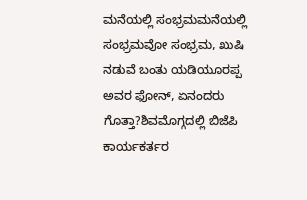ಮನೆಯಲ್ಲಿ ಸಂಭ್ರಮಮನೆಯಲ್ಲಿ ಸಂಭ್ರಮವೋ ಸಂಭ್ರಮ, ಖುಷಿ ನಡುವೆ ಬಂತು ಯಡಿಯೂರಪ್ಪ ಅವರ ಫೋನ್, ಏನಂದರು ಗೊತ್ತಾ?ಶಿವಮೊಗ್ಗದಲ್ಲಿ ಬಿಜೆಪಿ ಕಾರ್ಯಕರ್ತರ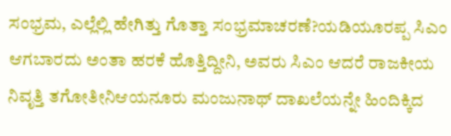ಸಂಭ್ರಮ, ಎಲ್ಲೆಲ್ಲಿ ಹೇಗಿತ್ತು ಗೊತ್ತಾ ಸಂಭ್ರಮಾಚರಣೆ?ಯಡಿಯೂರಪ್ಪ ಸಿಎಂ ಆಗಬಾರದು ಅಂತಾ ಹರಕೆ ಹೊತ್ತಿದ್ದೀನಿ, ಅವರು ಸಿಎಂ ಆದರೆ ರಾಜಕೀಯ ನಿವೃತ್ತಿ ತಗೋತೀನಿಆಯನೂರು ಮಂಜುನಾಥ್ ದಾಖಲೆಯನ್ನೇ ಹಿಂದಿಕ್ಕಿದ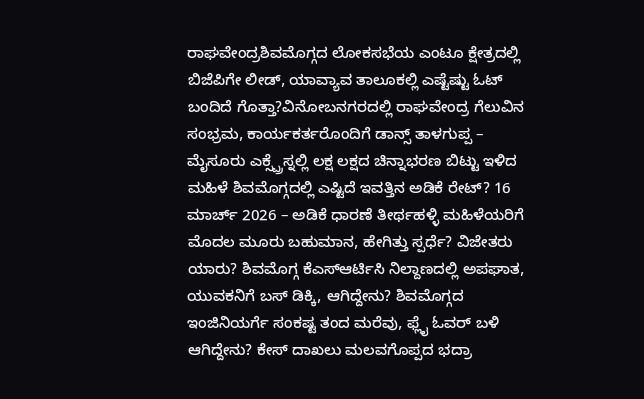ರಾಘವೇಂದ್ರಶಿವಮೊಗ್ಗದ ಲೋಕಸಭೆಯ ಎಂಟೂ ಕ್ಷೇತ್ರದಲ್ಲಿ ಬಿಜೆಪಿಗೇ ಲೀಡ್, ಯಾವ್ಯಾವ ತಾಲೂಕಲ್ಲಿ ಎಷ್ಟೆಷ್ಟು ಓಟ್ ಬಂದಿದೆ ಗೊತ್ತಾ?ವಿನೋಬನಗರದಲ್ಲಿ ರಾಘವೇಂದ್ರ ಗೆಲುವಿನ ಸಂಭ್ರಮ, ಕಾರ್ಯಕರ್ತರೊಂದಿಗೆ ಡಾನ್ಸ್ ತಾಳಗುಪ್ಪ – ಮೈಸೂರು ಎಕ್ಸ್ಪ್ರೆಸ್ನಲ್ಲಿ ಲಕ್ಷ ಲಕ್ಷದ ಚಿನ್ನಾಭರಣ ಬಿಟ್ಟು ಇಳಿದ ಮಹಿಳೆ ಶಿವಮೊಗ್ಗದಲ್ಲಿ ಎಷ್ಟಿದೆ ಇವತ್ತಿನ ಅಡಿಕೆ ರೇಟ್? 16 ಮಾರ್ಚ್ 2026 – ಅಡಿಕೆ ಧಾರಣೆ ತೀರ್ಥಹಳ್ಳಿ ಮಹಿಳೆಯರಿಗೆ ಮೊದಲ ಮೂರು ಬಹುಮಾನ, ಹೇಗಿತ್ತು ಸ್ಪರ್ಧೆ? ವಿಜೇತರು ಯಾರು? ಶಿವಮೊಗ್ಗ ಕೆಎಸ್ಆರ್ಟಿಸಿ ನಿಲ್ದಾಣದಲ್ಲಿ ಅಪಘಾತ, ಯುವಕನಿಗೆ ಬಸ್ ಡಿಕ್ಕಿ, ಆಗಿದ್ದೇನು? ಶಿವಮೊಗ್ಗದ ಇಂಜಿನಿಯರ್ಗೆ ಸಂಕಷ್ಟ ತಂದ ಮರೆವು, ಫ್ಲೈ ಓವರ್ ಬಳಿ ಆಗಿದ್ದೇನು? ಕೇಸ್ ದಾಖಲು ಮಲವಗೊಪ್ಪದ ಭದ್ರಾ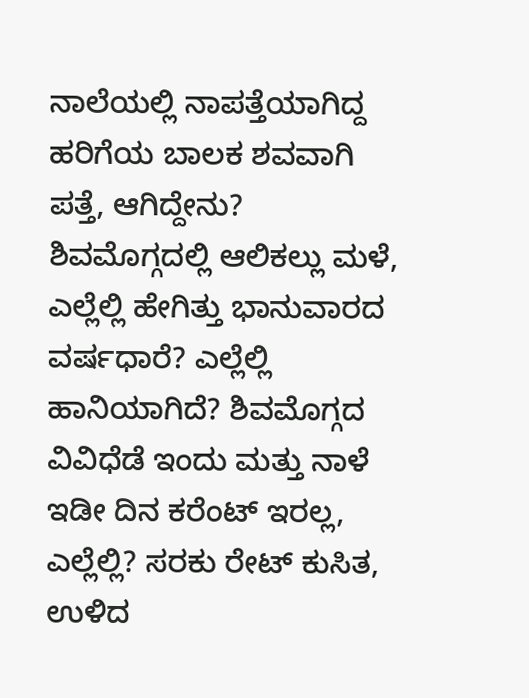ನಾಲೆಯಲ್ಲಿ ನಾಪತ್ತೆಯಾಗಿದ್ದ ಹರಿಗೆಯ ಬಾಲಕ ಶವವಾಗಿ ಪತ್ತೆ, ಆಗಿದ್ದೇನು? ಶಿವಮೊಗ್ಗದಲ್ಲಿ ಆಲಿಕಲ್ಲು ಮಳೆ, ಎಲ್ಲೆಲ್ಲಿ ಹೇಗಿತ್ತು ಭಾನುವಾರದ ವರ್ಷಧಾರೆ? ಎಲ್ಲೆಲ್ಲಿ ಹಾನಿಯಾಗಿದೆ? ಶಿವಮೊಗ್ಗದ ವಿವಿಧೆಡೆ ಇಂದು ಮತ್ತು ನಾಳೆ ಇಡೀ ದಿನ ಕರೆಂಟ್ ಇರಲ್ಲ, ಎಲ್ಲೆಲ್ಲಿ? ಸರಕು ರೇಟ್ ಕುಸಿತ, ಉಳಿದ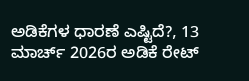ಅಡಿಕೆಗಳ ಧಾರಣೆ ಎಷ್ಟಿದೆ?, 13 ಮಾರ್ಚ್ 2026ರ ಅಡಿಕೆ ರೇಟ್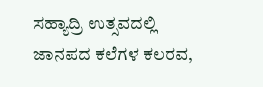ಸಹ್ಯಾದ್ರಿ ಉತ್ಸವದಲ್ಲಿ ಜಾನಪದ ಕಲೆಗಳ ಕಲರವ,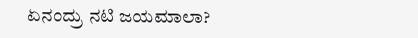ಏನಂದ್ರು ನಟಿ ಜಯಮಾಲಾ?